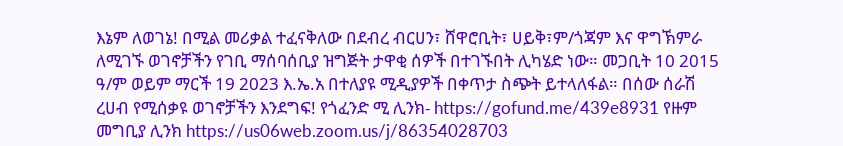እኔም ለወገኔ! በሚል መሪቃል ተፈናቅለው በደብረ ብርሀን፣ ሸዋሮቢት፣ ሀይቅ፣ም/ጎጃም እና ዋግኽምራ ለሚገኙ ወገኖቻችን የገቢ ማሰባሰቢያ ዝግጅት ታዋቂ ሰዎች በተገኙበት ሊካሄድ ነው። መጋቢት 10 2015 ዓ/ም ወይም ማርች 19 2023 እ.ኤ.አ በተለያዩ ሚዲያዎች በቀጥታ ስጭት ይተላለፋል። በሰው ሰራሽ ረሀብ የሚሰቃዩ ወገኖቻችን እንደግፍ! የጎፈንድ ሚ ሊንክ- https://gofund.me/439e8931 የዙም መግቢያ ሊንክ https://us06web.zoom.us/j/86354028703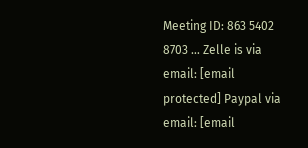Meeting ID: 863 5402 8703 … Zelle is via email: [email protected] Paypal via email: [email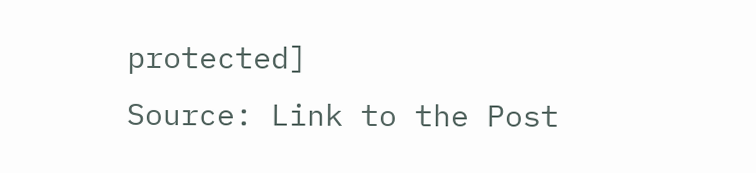protected]
Source: Link to the Post